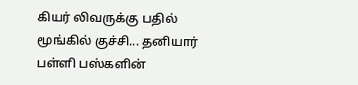கியர் லிவருக்கு பதில் மூங்கில் குச்சி... தனியார் பள்ளி பஸ்களின்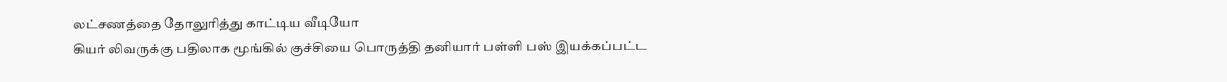லட்சணத்தை தோலுரித்து காட்டிய வீடியோ
கியர் லிவருக்கு பதிலாக மூங்கில் குச்சியை பொருத்தி தனியார் பள்ளி பஸ் இயக்கப்பட்ட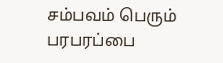சம்பவம் பெரும் பரபரப்பை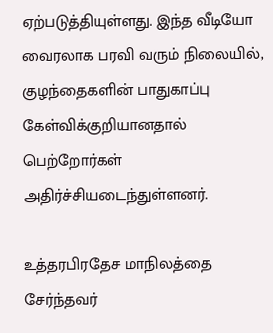ஏற்படுத்தியுள்ளது. இந்த வீடியோ வைரலாக பரவி வரும் நிலையில், குழந்தைகளின் பாதுகாப்பு கேள்விக்குறியானதால் பெற்றோர்கள் அதிர்ச்சியடைந்துள்ளனர்.

உத்தரபிரதேச மாநிலத்தை சேர்ந்தவர்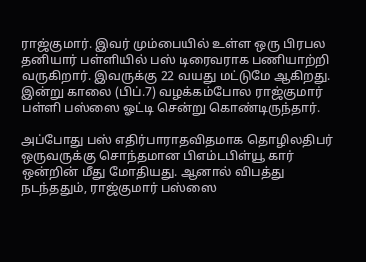ராஜ்குமார். இவர் மும்பையில் உள்ள ஒரு பிரபல தனியார் பள்ளியில் பஸ் டிரைவராக பணியாற்றி வருகிறார். இவருக்கு 22 வயது மட்டுமே ஆகிறது. இன்று காலை (பிப்.7) வழக்கம்போல ராஜ்குமார் பள்ளி பஸ்ஸை ஓட்டி சென்று கொண்டிருந்தார்.

அப்போது பஸ் எதிர்பாராதவிதமாக தொழிலதிபர் ஒருவருக்கு சொந்தமான பிஎம்டபிள்யூ கார் ஒன்றின் மீது மோதியது. ஆனால் விபத்து நடந்ததும், ராஜ்குமார் பஸ்ஸை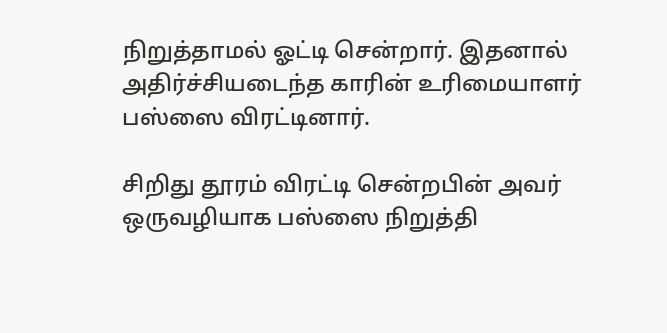நிறுத்தாமல் ஓட்டி சென்றார். இதனால் அதிர்ச்சியடைந்த காரின் உரிமையாளர் பஸ்ஸை விரட்டினார்.

சிறிது தூரம் விரட்டி சென்றபின் அவர் ஒருவழியாக பஸ்ஸை நிறுத்தி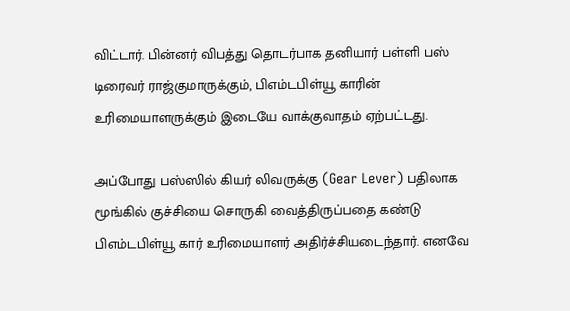விட்டார். பின்னர் விபத்து தொடர்பாக தனியார் பள்ளி பஸ் டிரைவர் ராஜ்குமாருக்கும், பிஎம்டபிள்யூ காரின் உரிமையாளருக்கும் இடையே வாக்குவாதம் ஏற்பட்டது.

அப்போது பஸ்ஸில் கியர் லிவருக்கு (Gear Lever) பதிலாக மூங்கில் குச்சியை சொருகி வைத்திருப்பதை கண்டு பிஎம்டபிள்யூ கார் உரிமையாளர் அதிர்ச்சியடைந்தார். எனவே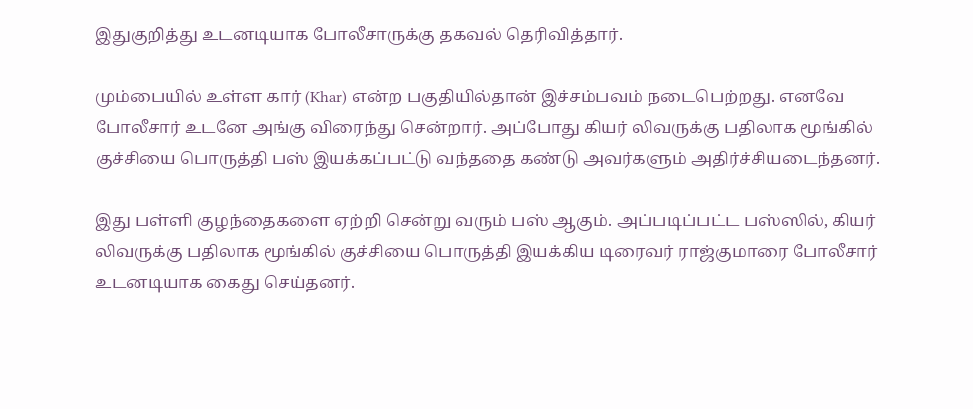இதுகுறித்து உடனடியாக போலீசாருக்கு தகவல் தெரிவித்தார்.

மும்பையில் உள்ள கார் (Khar) என்ற பகுதியில்தான் இச்சம்பவம் நடைபெற்றது. எனவே போலீசார் உடனே அங்கு விரைந்து சென்றார். அப்போது கியர் லிவருக்கு பதிலாக மூங்கில் குச்சியை பொருத்தி பஸ் இயக்கப்பட்டு வந்ததை கண்டு அவர்களும் அதிர்ச்சியடைந்தனர்.

இது பள்ளி குழந்தைகளை ஏற்றி சென்று வரும் பஸ் ஆகும். அப்படிப்பட்ட பஸ்ஸில், கியர் லிவருக்கு பதிலாக மூங்கில் குச்சியை பொருத்தி இயக்கிய டிரைவர் ராஜ்குமாரை போலீசார் உடனடியாக கைது செய்தனர்.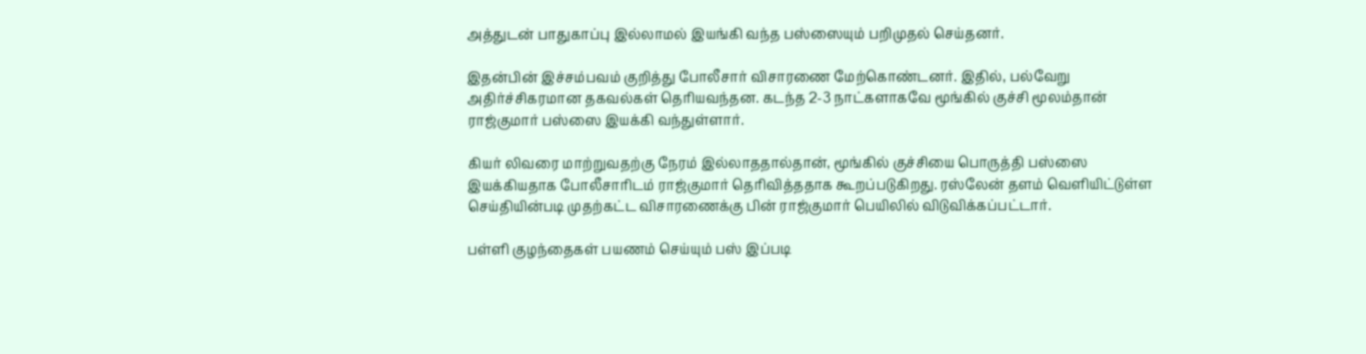அத்துடன் பாதுகாப்பு இல்லாமல் இயங்கி வந்த பஸ்ஸையும் பறிமுதல் செய்தனர்.

இதன்பின் இச்சம்பவம் குறித்து போலீசார் விசாரணை மேற்கொண்டனர். இதில், பல்வேறு அதிர்ச்சிகரமான தகவல்கள் தெரியவந்தன. கடந்த 2-3 நாட்களாகவே மூங்கில் குச்சி மூலம்தான் ராஜ்குமார் பஸ்ஸை இயக்கி வந்துள்ளார்.

கியர் லிவரை மாற்றுவதற்கு நேரம் இல்லாததால்தான், மூங்கில் குச்சியை பொருத்தி பஸ்ஸை இயக்கியதாக போலீசாரிடம் ராஜ்குமார் தெரிவித்ததாக கூறப்படுகிறது. ரஸ்லேன் தளம் வெளியிட்டுள்ள செய்தியின்படி முதற்கட்ட விசாரணைக்கு பின் ராஜ்குமார் பெயிலில் விடுவிக்கப்பட்டார்.

பள்ளி குழந்தைகள் பயணம் செய்யும் பஸ் இப்படி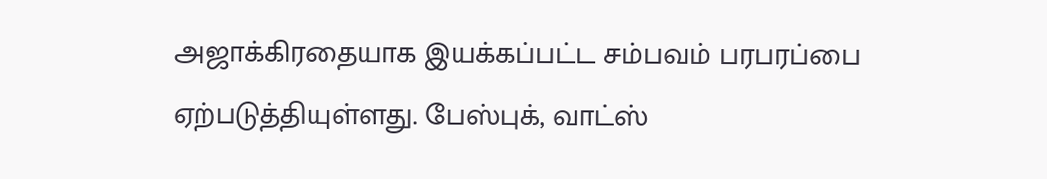அஜாக்கிரதையாக இயக்கப்பட்ட சம்பவம் பரபரப்பை ஏற்படுத்தியுள்ளது. பேஸ்புக், வாட்ஸ்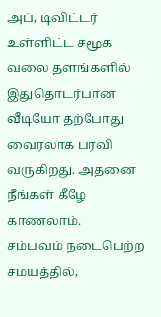அப், டிவிட்டர் உள்ளிட்ட சமூக வலை தளங்களில் இதுதொடர்பான வீடியோ தற்போது வைரலாக பரவி வருகிறது. அதனை நீங்கள் கீழே காணலாம்.
சம்பவம் நடைபெற்ற சமயத்தில்,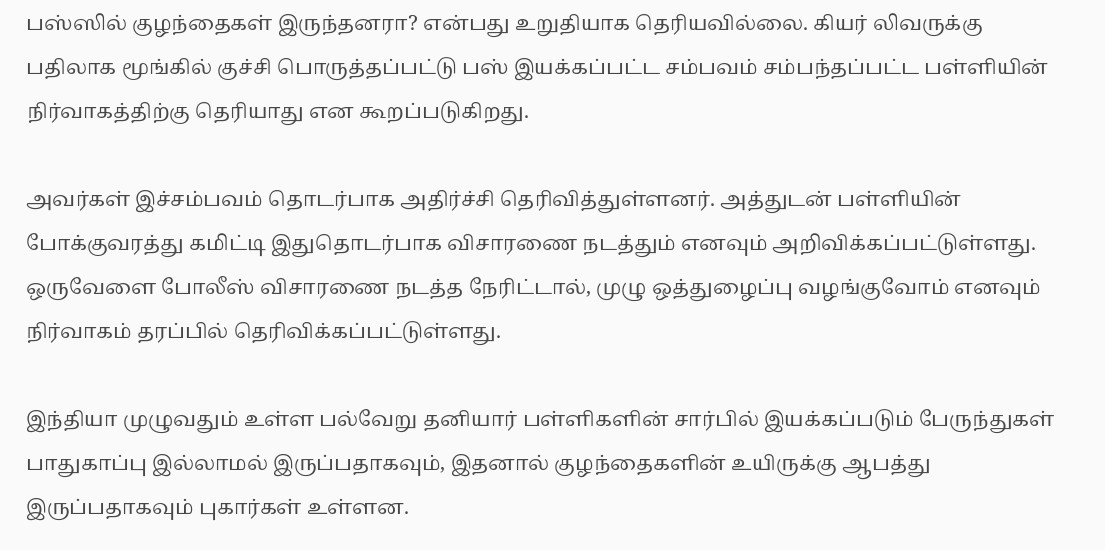பஸ்ஸில் குழந்தைகள் இருந்தனரா? என்பது உறுதியாக தெரியவில்லை. கியர் லிவருக்கு பதிலாக மூங்கில் குச்சி பொருத்தப்பட்டு பஸ் இயக்கப்பட்ட சம்பவம் சம்பந்தப்பட்ட பள்ளியின் நிர்வாகத்திற்கு தெரியாது என கூறப்படுகிறது.

அவர்கள் இச்சம்பவம் தொடர்பாக அதிர்ச்சி தெரிவித்துள்ளனர். அத்துடன் பள்ளியின் போக்குவரத்து கமிட்டி இதுதொடர்பாக விசாரணை நடத்தும் எனவும் அறிவிக்கப்பட்டுள்ளது. ஒருவேளை போலீஸ் விசாரணை நடத்த நேரிட்டால், முழு ஒத்துழைப்பு வழங்குவோம் எனவும் நிர்வாகம் தரப்பில் தெரிவிக்கப்பட்டுள்ளது.

இந்தியா முழுவதும் உள்ள பல்வேறு தனியார் பள்ளிகளின் சார்பில் இயக்கப்படும் பேருந்துகள் பாதுகாப்பு இல்லாமல் இருப்பதாகவும், இதனால் குழந்தைகளின் உயிருக்கு ஆபத்து இருப்பதாகவும் புகார்கள் உள்ளன.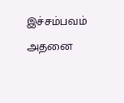இச்சம்பவம் அதனை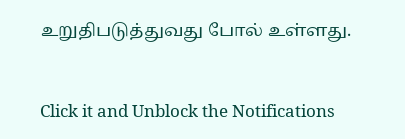உறுதிபடுத்துவது போல் உள்ளது.


Click it and Unblock the Notifications